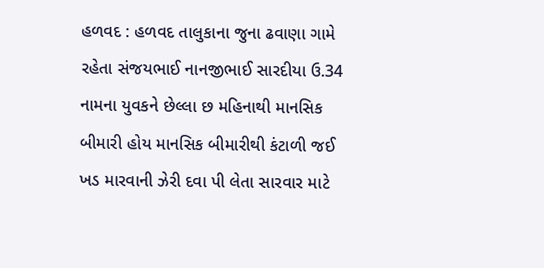હળવદ : હળવદ તાલુકાના જુના ઢવાણા ગામે રહેતા સંજયભાઈ નાનજીભાઈ સારદીયા ઉ.34 નામના યુવકને છેલ્લા છ મહિનાથી માનસિક બીમારી હોય માનસિક બીમારીથી કંટાળી જઈ ખડ મારવાની ઝેરી દવા પી લેતા સારવાર માટે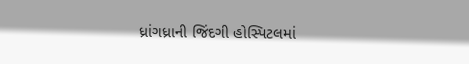ધ્રાંગધ્રાની જિંદગી હોસ્પિટલમાં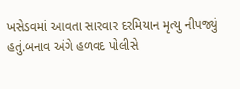ખસેડવમાં આવતા સારવાર દરમિયાન મૃત્યુ નીપજ્યું હતું.બનાવ અંગે હળવદ પોલીસે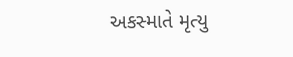અકસ્માતે મૃત્યુ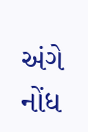અંગે નોંધ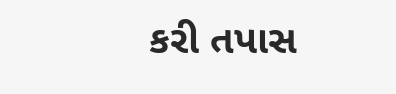કરી તપાસ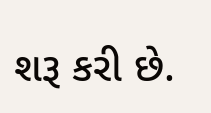શરૂ કરી છે.